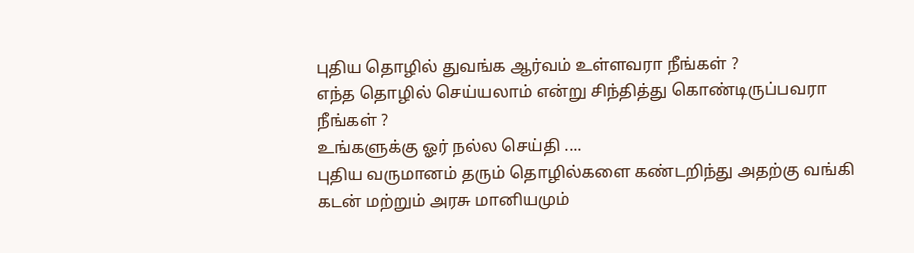புதிய தொழில் துவங்க ஆர்வம் உள்ளவரா நீங்கள் ?
எந்த தொழில் செய்யலாம் என்று சிந்தித்து கொண்டிருப்பவரா நீங்கள் ?
உங்களுக்கு ஓர் நல்ல செய்தி ....
புதிய வருமானம் தரும் தொழில்களை கண்டறிந்து அதற்கு வங்கி கடன் மற்றும் அரசு மானியமும்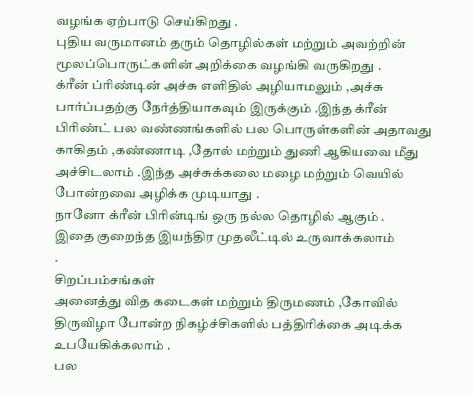வழங்க ஏற்பாடு செய்கிறது .
புதிய வருமானம் தரும் தொழில்கள் மற்றும் அவற்றின் மூலப்பொருட்களின் அறிக்கை வழங்கி வருகிறது .
க்ரீன் ப்ரிண்டின் அச்சு எளிதில் அழியாமலும் ,அச்சு பார்ப்பதற்கு நேர்த்தியாகவும் இருக்கும் .இந்த க்ரீன் பிரிண்ட் பல வண்ணங்களில் பல பொருள்களின் அதாவது காகிதம் ,கண்ணாடி ,தோல் மற்றும் துணி ஆகியவை மீது அச்சிடலாம் .இந்த அச்சுக்கலை மழை மற்றும் வெயில் போன்றவை அழிக்க முடியாது .
நானோ க்ரீன் பிரின்டிங் ஒரு நல்ல தொழில் ஆகும் .
இதை குறைந்த இயந்திர முதலீட்டில் உருவாக்கலாம்
.
சிறப்பம்சங்கள்
அனைத்து வித கடைகள் மற்றும் திருமணம் ,கோவில் திருவிழா போன்ற நிகழ்ச்சிகளில் பத்திரிக்கை அடிக்க உபயேகிக்கலாம் .
பல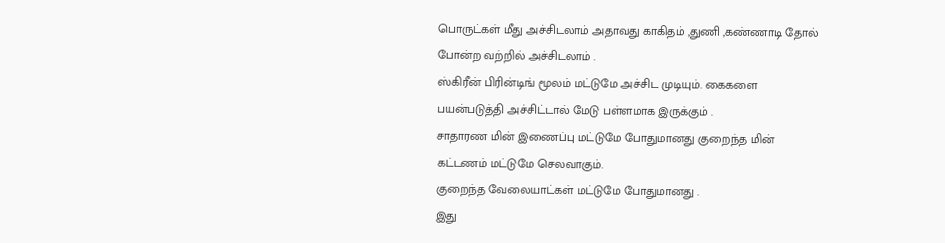பொருட்கள் மீது அச்சிடலாம் அதாவது காகிதம் ,துணி ,கண்ணாடி தோல் போன்ற வற்றில் அச்சிடலாம் .
ஸ்கிரீன் பிரின்டிங் மூலம் மட்டுமே அச்சிட முடியும். கைகளை பயன்படுத்தி அச்சிட்டால் மேடு பள்ளமாக இருக்கும் .
சாதாரண மின் இணைப்பு மட்டுமே போதுமானது குறைந்த மின் கட்டணம் மட்டுமே செலவாகும்.
குறைந்த வேலையாட்கள் மட்டுமே போதுமானது .
இது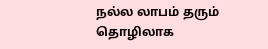நல்ல லாபம் தரும் தொழிலாக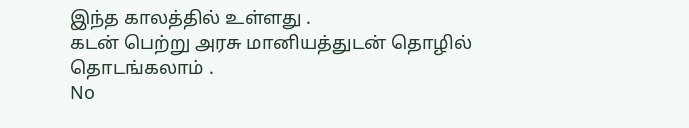இந்த காலத்தில் உள்ளது .
கடன் பெற்று அரசு மானியத்துடன் தொழில் தொடங்கலாம் .
No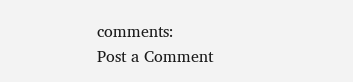comments:
Post a Comment